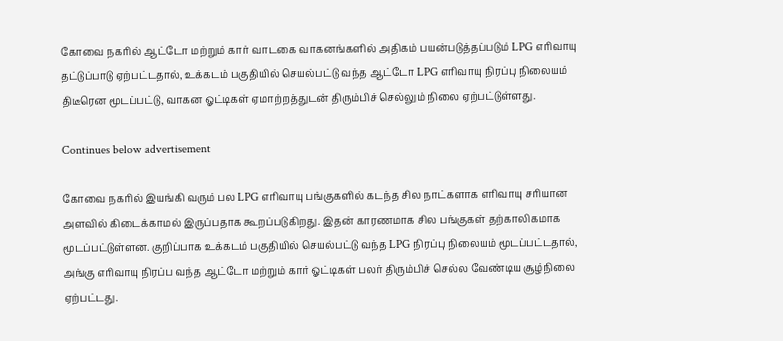கோவை நகரில் ஆட்டோ மற்றும் கார் வாடகை வாகனங்களில் அதிகம் பயன்படுத்தப்படும் LPG எரிவாயு தட்டுப்பாடு ஏற்பட்டதால், உக்கடம் பகுதியில் செயல்பட்டு வந்த ஆட்டோ LPG எரிவாயு நிரப்பு நிலையம் திடீரென மூடப்பட்டு, வாகன ஓட்டிகள் ஏமாற்றத்துடன் திரும்பிச் செல்லும் நிலை ஏற்பட்டுள்ளது.

Continues below advertisement

கோவை நகரில் இயங்கி வரும் பல LPG எரிவாயு பங்குகளில் கடந்த சில நாட்களாக எரிவாயு சரியான அளவில் கிடைக்காமல் இருப்பதாக கூறப்படுகிறது. இதன் காரணமாக சில பங்குகள் தற்காலிகமாக மூடப்பட்டுள்ளன. குறிப்பாக உக்கடம் பகுதியில் செயல்பட்டு வந்த LPG நிரப்பு நிலையம் மூடப்பட்டதால், அங்கு எரிவாயு நிரப்ப வந்த ஆட்டோ மற்றும் கார் ஓட்டிகள் பலர் திரும்பிச் செல்ல வேண்டிய சூழ்நிலை ஏற்பட்டது.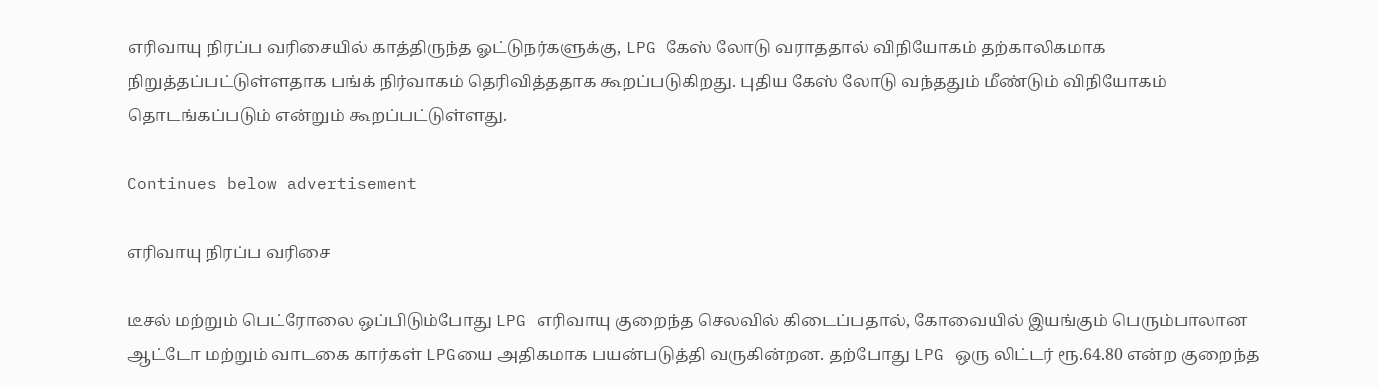எரிவாயு நிரப்ப வரிசையில் காத்திருந்த ஓட்டுநர்களுக்கு, LPG கேஸ் லோடு வராததால் விநியோகம் தற்காலிகமாக நிறுத்தப்பட்டுள்ளதாக பங்க் நிர்வாகம் தெரிவித்ததாக கூறப்படுகிறது. புதிய கேஸ் லோடு வந்ததும் மீண்டும் விநியோகம் தொடங்கப்படும் என்றும் கூறப்பட்டுள்ளது.

Continues below advertisement

எரிவாயு நிரப்ப வரிசை

டீசல் மற்றும் பெட்ரோலை ஒப்பிடும்போது LPG எரிவாயு குறைந்த செலவில் கிடைப்பதால், கோவையில் இயங்கும் பெரும்பாலான ஆட்டோ மற்றும் வாடகை கார்கள் LPGயை அதிகமாக பயன்படுத்தி வருகின்றன. தற்போது LPG ஒரு லிட்டர் ரூ.64.80 என்ற குறைந்த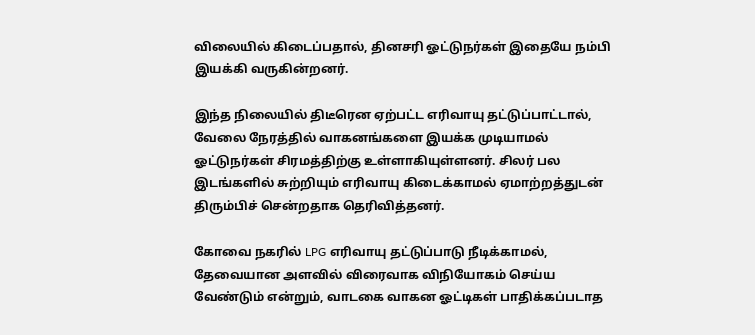விலையில் கிடைப்பதால், தினசரி ஓட்டுநர்கள் இதையே நம்பி இயக்கி வருகின்றனர்.

இந்த நிலையில் திடீரென ஏற்பட்ட எரிவாயு தட்டுப்பாட்டால், வேலை நேரத்தில் வாகனங்களை இயக்க முடியாமல் ஓட்டுநர்கள் சிரமத்திற்கு உள்ளாகியுள்ளனர். சிலர் பல இடங்களில் சுற்றியும் எரிவாயு கிடைக்காமல் ஏமாற்றத்துடன் திரும்பிச் சென்றதாக தெரிவித்தனர்.

கோவை நகரில் LPG எரிவாயு தட்டுப்பாடு நீடிக்காமல், தேவையான அளவில் விரைவாக விநியோகம் செய்ய வேண்டும் என்றும், வாடகை வாகன ஓட்டிகள் பாதிக்கப்படாத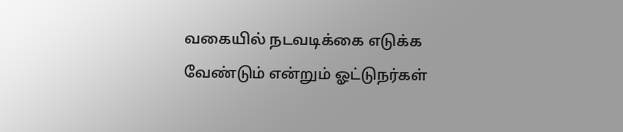வகையில் நடவடிக்கை எடுக்க வேண்டும் என்றும் ஓட்டுநர்கள்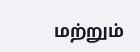மற்றும்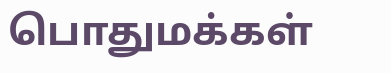பொதுமக்கள்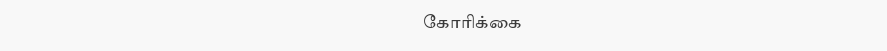கோரிக்கை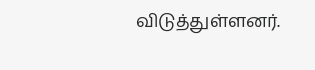விடுத்துள்ளனர்.